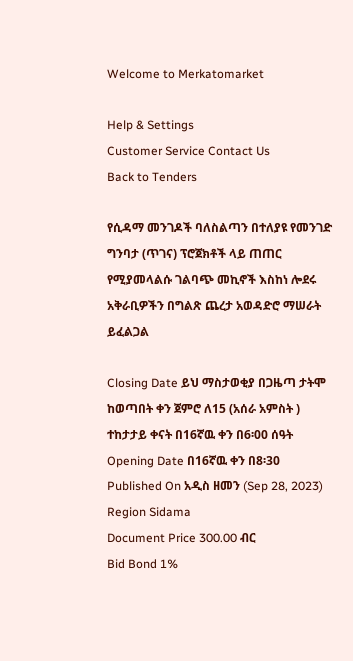Welcome to Merkatomarket

Help & Settings
Customer Service Contact Us
Back to Tenders

የሲዳማ መንገዶች ባለስልጣን በተለያዩ የመንገድ ግንባታ (ጥገና) ፕሮጀክቶች ላይ ጠጠር የሚያመላልሱ ገልባጭ መኪኖች እስከነ ሎደሩ አቅራቢዎችን በግልጽ ጨረታ አወዳድሮ ማሠራት ይፈልጋል

Closing Date ይህ ማስታወቂያ በጋዜጣ ታትሞ ከወጣበት ቀን ጀምሮ ለ15 (አሰራ አምስት ) ተከታታይ ቀናት በ16ኛዉ ቀን በ6፡00 ሰዓት
Opening Date በ16ኛዉ ቀን በ8፡30
Published On አዲስ ዘመን (Sep 28, 2023)
Region Sidama
Document Price 300.00 ብር
Bid Bond 1%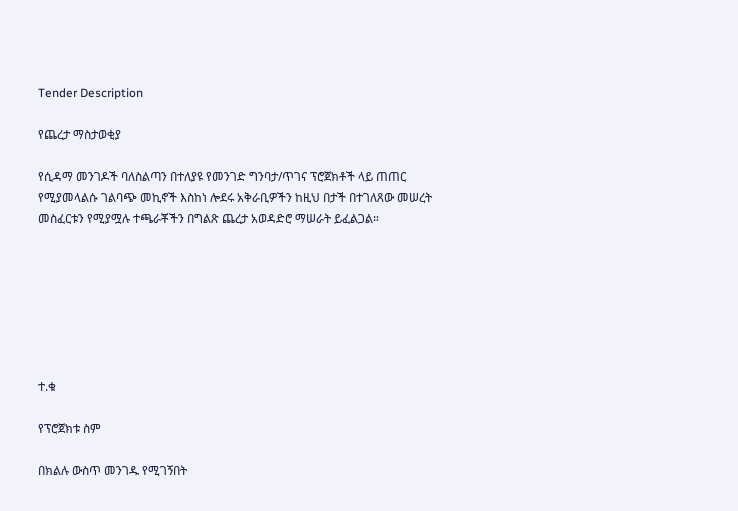Tender Description

የጨረታ ማስታወቂያ

የሲዳማ መንገዶች ባለስልጣን በተለያዩ የመንገድ ግንባታ/ጥገና ፕሮጀክቶች ላይ ጠጠር የሚያመላልሱ ገልባጭ መኪኖች እስከነ ሎደሩ አቅራቢዎችን ከዚህ በታች በተገለጸው መሠረት መስፈርቱን የሚያሟሉ ተጫራቾችን በግልጽ ጨረታ አወዳድሮ ማሠራት ይፈልጋል።







ተ.ቁ

የፕሮጀክቱ ስም

በክልሉ ውስጥ መንገዱ የሚገኝበት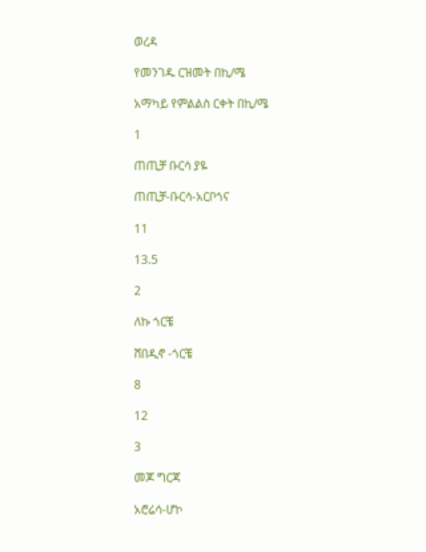ወረዳ

የመንገዱ ርዝመት በኪ/ሜ

አማካይ የምልልስ ርቀት በኪ/ሜ

1

ጠጢቻ ቡርሳ ያዬ

ጠጢቻ-ቡርሳ-አርቦጎና

11

13.5

2

ለኩ ጎርቼ

ሸበዲኖ -ጎርቼ

8

12

3

መጆ ግርጃ

አሮሬሳ-ሆኮ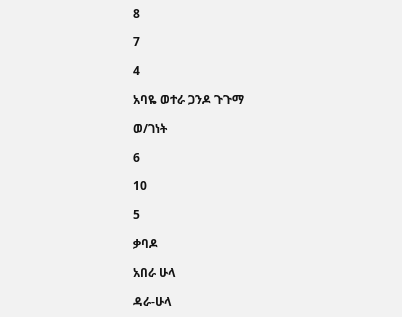8

7

4

አባዬ ወተራ ጋንዶ ጉጉማ

ወ/ገነት

6

10

5

ቃባዶ

አበራ ሁላ

ዳራ-ሁላ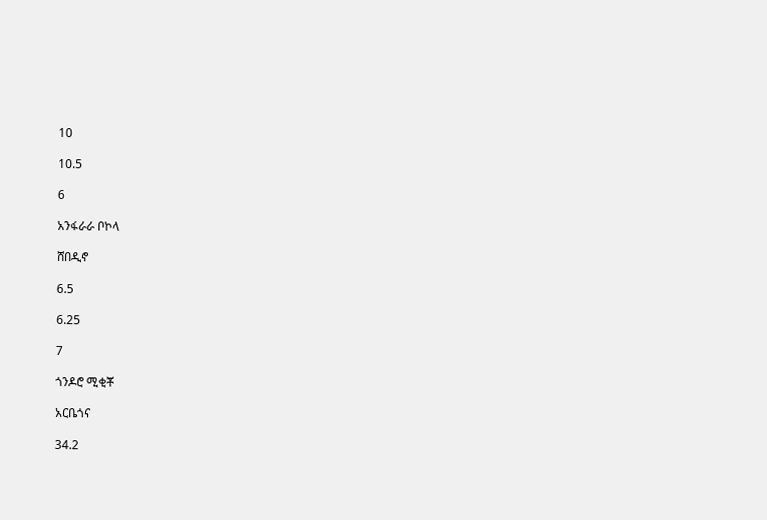10

10.5

6

አንፋራራ ቦኮላ

ሸበዲኖ

6.5

6.25

7

ጎንዶሮ ሚቂቾ

አርቤጎና

34.2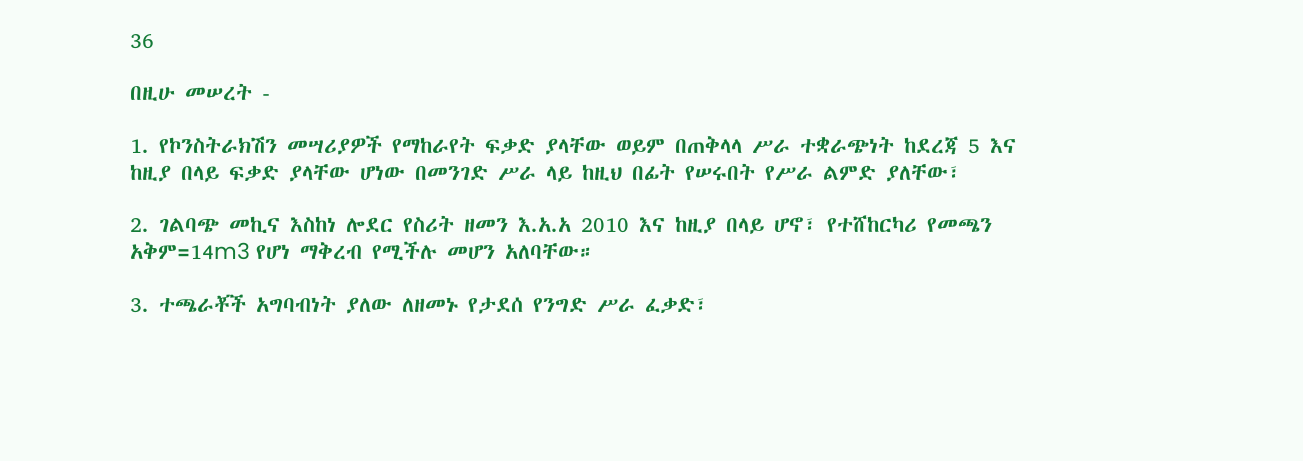36

በዚሁ መሠረት -

1. የኮንስትራክሽን መሣሪያዎች የማከራየት ፍቃድ ያላቸው ወይም በጠቅላላ ሥራ ተቋራጭነት ከደረጃ 5 እና ከዚያ በላይ ፍቃድ ያላቸው ሆነው በመንገድ ሥራ ላይ ከዚህ በፊት የሠሩበት የሥራ ልምድ ያለቸው፣

2. ገልባጭ መኪና እስከነ ሎደር የስሪት ዘመን እ.አ.አ 2010 እና ከዚያ በላይ ሆኖ፣ የተሸከርካሪ የመጫን አቅም=14m3 የሆነ ማቅረብ የሚችሉ መሆን አለባቸው።

3. ተጫራቾች አግባብነት ያለው ለዘመኑ የታደሰ የንግድ ሥራ ፈቃድ፣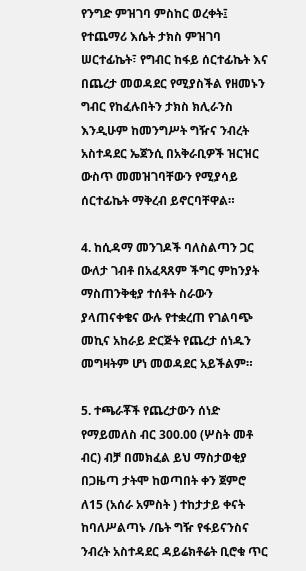የንግድ ምዝገባ ምስከር ወረቀት፤ የተጨማሪ እሴት ታክስ ምዝገባ ሠርተፊኬት፣ የግብር ከፋይ ሰርተፊኬት እና በጨረታ መወዳደር የሚያስችል የዘመኑን ግብር የከፈሉበትን ታክስ ክሊራንስ እንዲሁም ከመንግሥት ግዥና ንብረት አስተዳደር ኤጀንሲ በአቅራቢዎች ዝርዝር ውስጥ መመዝገባቸውን የሚያሳይ ሰርተፊኬት ማቅረብ ይኖርባቸዋል።

4. ከሲዳማ መንገዶች ባለስልጣን ጋር ውለታ ገብቶ በአፈጻጸም ችግር ምከንያት ማስጠንቅቂያ ተሰቶት ስራውን ያላጠናቀቄና ውሉ የተቋረጠ የገልባጭ መኪና አከራይ ድርጅት የጨረታ ሰነዱን መግዛትም ሆነ መወዳደር አይችልም።

5. ተጫራቾች የጨረታውን ሰነድ የማይመለስ ብር 300.00 (ሦስት መቶ ብር) ብቻ በመክፈል ይህ ማስታወቂያ በጋዜጣ ታትሞ ከወጣበት ቀን ጀምሮ ለ15 (አሰራ አምስት ) ተከታታይ ቀናት ከባለሥልጣኑ /ቤት ግዥ የፋይናንስና ንብረት አስተዳደር ዳይሬክቶሬት ቢሮቁ ጥር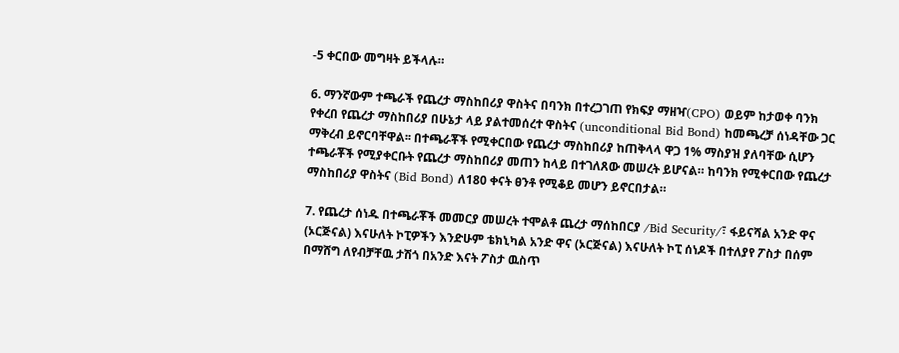-5 ቀርበው መግዛት ይችላሉ።

6. ማንኛውም ተጫራች የጨረታ ማስከበሪያ ዋስትና በባንክ በተረጋገጠ የክፍያ ማዘዣ(CPO) ወይም ከታወቀ ባንክ የቀረበ የጨረታ ማስከበሪያ በሁኔታ ላይ ያልተመሰረተ ዋስትና (unconditional Bid Bond) ከመጫረቻ ሰነዳቸው ጋር ማቅረብ ይኖርባቸዋል፡፡ በተጫራቾች የሚቀርበው የጨረታ ማስከበሪያ ከጠቅላላ ዋጋ 1% ማስያዝ ያለባቸው ሲሆን ተጫራቾች የሚያቀርቡት የጨረታ ማስከበሪያ መጠን ከላይ በተገለጸው መሠረት ይሆናል። ከባንክ የሚቀርበው የጨረታ ማስከበሪያ ዋስትና (Bid Bond) ለ180 ቀናት ፀንቶ የሚቆይ መሆን ይኖርበታል።

7. የጨረታ ሰነዱ በተጫራቾች መመርያ መሠረት ተሞልቶ ጨረታ ማሰከበርያ /Bid Security/፣ ፋይናሻል አንድ ዋና (ኦርጅናል) እናሁለት ኮፒዎችን እንድሁም ቴክኒካል አንድ ዋና (ኦርጅናል) እናሁለት ኮፒ ሰነዶች በተለያየ ፖስታ በሰም በማሸግ ለየብቻቸዉ ታሽጎ በአንድ እናት ፖስታ ዉስጥ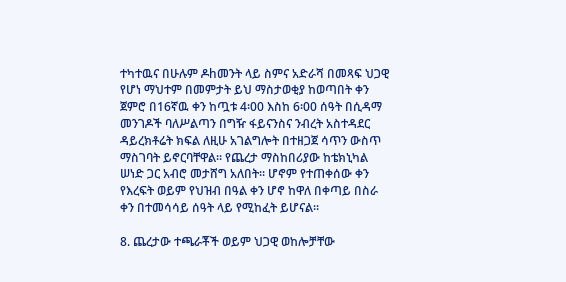ተካተዉና በሁሉም ዶhመንት ላይ ስምና አድራሻ በመጻፍ ህጋዊ የሆነ ማህተም በመምታት ይህ ማስታወቂያ ከወጣበት ቀን ጀምሮ በ16ኛዉ ቀን ከጧቱ 4፡00 እስከ 6፡00 ሰዓት በሲዳማ መንገዶች ባለሥልጣን በግዥ ፋይናንስና ንብረት አስተዳደር ዳይረክቶሬት ክፍል ለዚሁ አገልግሎት በተዘጋጀ ሳጥን ውስጥ ማስገባት ይኖርባቸዋል፡፡ የጨረታ ማስከበሪያው ከቴክኒካል ሠነድ ጋር አብሮ መታሸግ አለበት፡፡ ሆኖም የተጠቀሰው ቀን የእረፍት ወይም የህዝብ በዓል ቀን ሆኖ ከዋለ በቀጣይ በስራ ቀን በተመሳሳይ ሰዓት ላይ የሚከፈት ይሆናል፡፡

8. ጨረታው ተጫራቾች ወይም ህጋዊ ወከሎቻቸው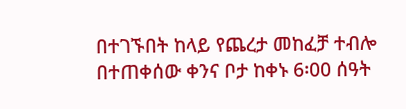በተገኙበት ከላይ የጨረታ መከፈቻ ተብሎ በተጠቀሰው ቀንና ቦታ ከቀኑ 6፡00 ሰዓት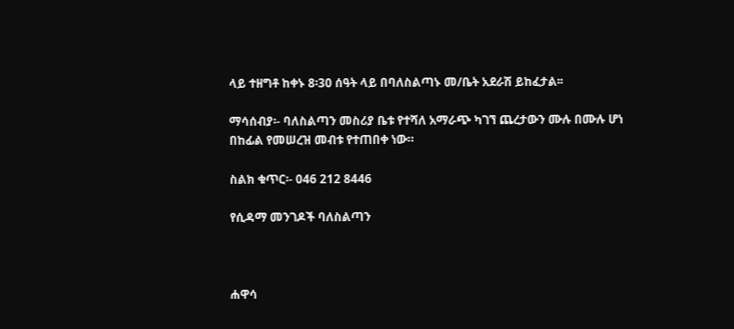ላይ ተዘግቶ ከቀኑ 8፡30 ሰዓት ላይ በባለስልጣኑ መ/ቤት አደራሽ ይከፈታል፡፡

ማሳሰብያ፡- ባለስልጣን መስሪያ ቤቱ የተሻለ አማራጭ ካገኘ ጨረታውን ሙሉ በሙሉ ሆነ በከፊል የመሠረዝ መብቱ የተጠበቀ ነው።

ስልክ ቁጥር፡- 046 212 8446

የሲዳማ መንገዶች ባለስልጣን



ሐዋሳ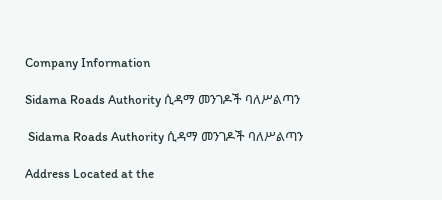Company Information

Sidama Roads Authority ሲዳማ መንገዶች ባለሥልጣን

 Sidama Roads Authority ሲዳማ መንገዶች ባለሥልጣን

Address Located at the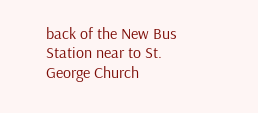back of the New Bus Station near to St. George Church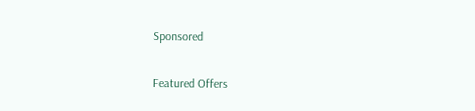Sponsored

Featured Offers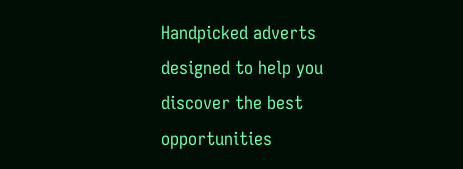Handpicked adverts designed to help you discover the best opportunities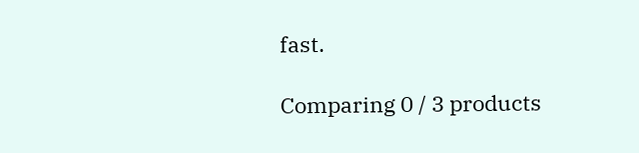fast.

Comparing 0 / 3 products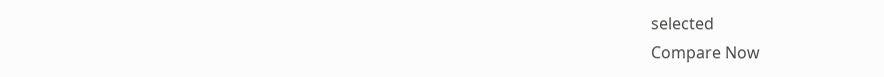selected
Compare Now